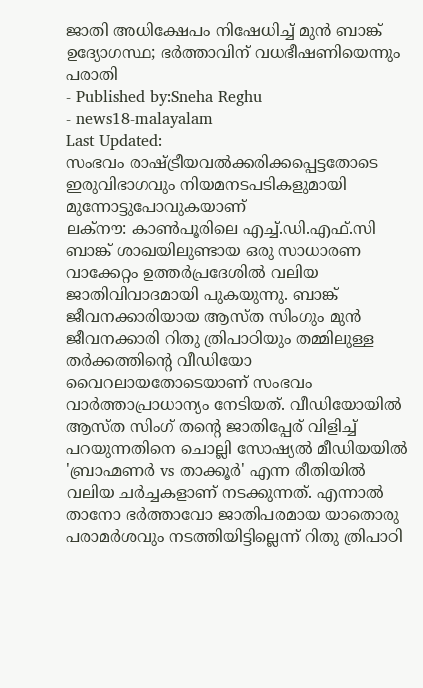ജാതി അധിക്ഷേപം നിഷേധിച്ച് മുൻ ബാങ്ക് ഉദ്യോഗസ്ഥ; ഭർത്താവിന് വധഭീഷണിയെന്നും പരാതി
- Published by:Sneha Reghu
- news18-malayalam
Last Updated:
സംഭവം രാഷ്ട്രീയവൽക്കരിക്കപ്പെട്ടതോടെ ഇരുവിഭാഗവും നിയമനടപടികളുമായി മുന്നോട്ടുപോവുകയാണ്
ലക്നൗ: കാൺപൂരിലെ എച്ച്.ഡി.എഫ്.സി ബാങ്ക് ശാഖയിലുണ്ടായ ഒരു സാധാരണ വാക്കേറ്റം ഉത്തർപ്രദേശിൽ വലിയ ജാതിവിവാദമായി പുകയുന്നു. ബാങ്ക് ജീവനക്കാരിയായ ആസ്ത സിംഗും മുൻ ജീവനക്കാരി റിതു ത്രിപാഠിയും തമ്മിലുള്ള തർക്കത്തിന്റെ വീഡിയോ വൈറലായതോടെയാണ് സംഭവം വാർത്താപ്രാധാന്യം നേടിയത്. വീഡിയോയിൽ ആസ്ത സിംഗ് തന്റെ ജാതിപ്പേര് വിളിച്ച് പറയുന്നതിനെ ചൊല്ലി സോഷ്യൽ മീഡിയയിൽ 'ബ്രാഹ്മണർ vs താക്കൂർ' എന്ന രീതിയിൽ വലിയ ചർച്ചകളാണ് നടക്കുന്നത്. എന്നാൽ താനോ ഭർത്താവോ ജാതിപരമായ യാതൊരു പരാമർശവും നടത്തിയിട്ടില്ലെന്ന് റിതു ത്രിപാഠി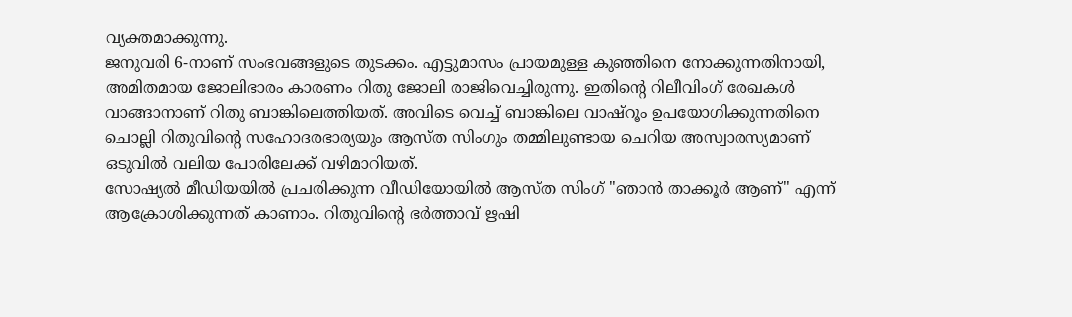വ്യക്തമാക്കുന്നു.
ജനുവരി 6-നാണ് സംഭവങ്ങളുടെ തുടക്കം. എട്ടുമാസം പ്രായമുള്ള കുഞ്ഞിനെ നോക്കുന്നതിനായി, അമിതമായ ജോലിഭാരം കാരണം റിതു ജോലി രാജിവെച്ചിരുന്നു. ഇതിന്റെ റിലീവിംഗ് രേഖകൾ വാങ്ങാനാണ് റിതു ബാങ്കിലെത്തിയത്. അവിടെ വെച്ച് ബാങ്കിലെ വാഷ്റൂം ഉപയോഗിക്കുന്നതിനെ ചൊല്ലി റിതുവിന്റെ സഹോദരഭാര്യയും ആസ്ത സിംഗും തമ്മിലുണ്ടായ ചെറിയ അസ്വാരസ്യമാണ് ഒടുവിൽ വലിയ പോരിലേക്ക് വഴിമാറിയത്.
സോഷ്യൽ മീഡിയയിൽ പ്രചരിക്കുന്ന വീഡിയോയിൽ ആസ്ത സിംഗ് "ഞാൻ താക്കൂർ ആണ്" എന്ന് ആക്രോശിക്കുന്നത് കാണാം. റിതുവിന്റെ ഭർത്താവ് ഋഷി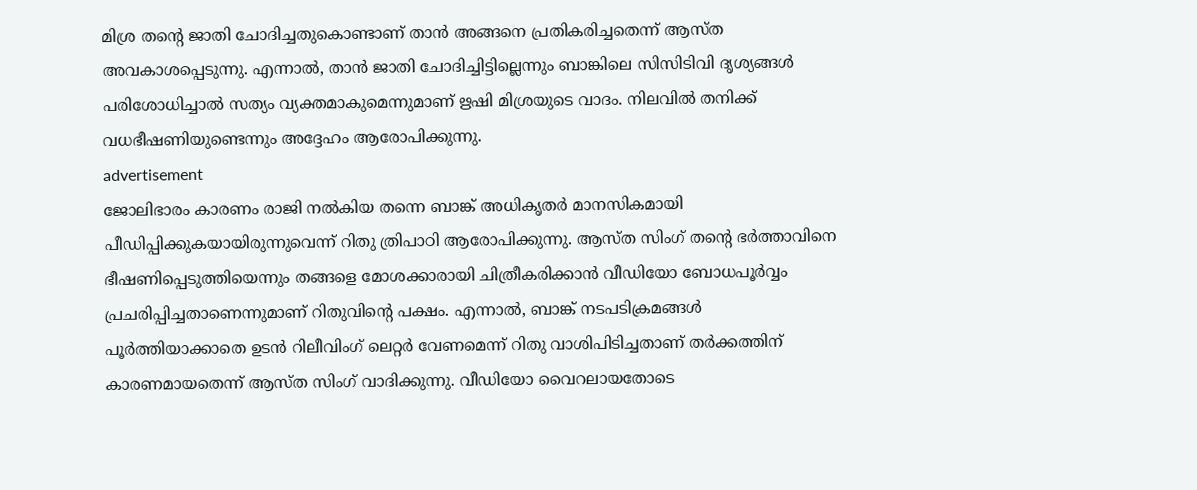മിശ്ര തന്റെ ജാതി ചോദിച്ചതുകൊണ്ടാണ് താൻ അങ്ങനെ പ്രതികരിച്ചതെന്ന് ആസ്ത അവകാശപ്പെടുന്നു. എന്നാൽ, താൻ ജാതി ചോദിച്ചിട്ടില്ലെന്നും ബാങ്കിലെ സിസിടിവി ദൃശ്യങ്ങൾ പരിശോധിച്ചാൽ സത്യം വ്യക്തമാകുമെന്നുമാണ് ഋഷി മിശ്രയുടെ വാദം. നിലവിൽ തനിക്ക് വധഭീഷണിയുണ്ടെന്നും അദ്ദേഹം ആരോപിക്കുന്നു.
advertisement
ജോലിഭാരം കാരണം രാജി നൽകിയ തന്നെ ബാങ്ക് അധികൃതർ മാനസികമായി പീഡിപ്പിക്കുകയായിരുന്നുവെന്ന് റിതു ത്രിപാഠി ആരോപിക്കുന്നു. ആസ്ത സിംഗ് തന്റെ ഭർത്താവിനെ ഭീഷണിപ്പെടുത്തിയെന്നും തങ്ങളെ മോശക്കാരായി ചിത്രീകരിക്കാൻ വീഡിയോ ബോധപൂർവ്വം പ്രചരിപ്പിച്ചതാണെന്നുമാണ് റിതുവിന്റെ പക്ഷം. എന്നാൽ, ബാങ്ക് നടപടിക്രമങ്ങൾ പൂർത്തിയാക്കാതെ ഉടൻ റിലീവിംഗ് ലെറ്റർ വേണമെന്ന് റിതു വാശിപിടിച്ചതാണ് തർക്കത്തിന് കാരണമായതെന്ന് ആസ്ത സിംഗ് വാദിക്കുന്നു. വീഡിയോ വൈറലായതോടെ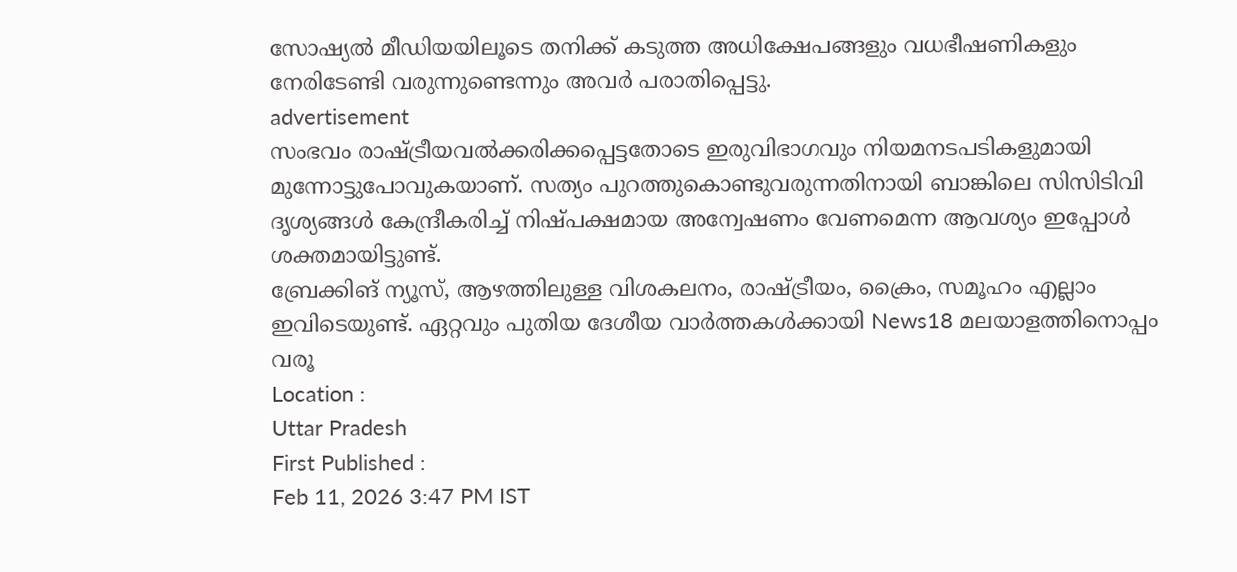സോഷ്യൽ മീഡിയയിലൂടെ തനിക്ക് കടുത്ത അധിക്ഷേപങ്ങളും വധഭീഷണികളും നേരിടേണ്ടി വരുന്നുണ്ടെന്നും അവർ പരാതിപ്പെട്ടു.
advertisement
സംഭവം രാഷ്ട്രീയവൽക്കരിക്കപ്പെട്ടതോടെ ഇരുവിഭാഗവും നിയമനടപടികളുമായി മുന്നോട്ടുപോവുകയാണ്. സത്യം പുറത്തുകൊണ്ടുവരുന്നതിനായി ബാങ്കിലെ സിസിടിവി ദൃശ്യങ്ങൾ കേന്ദ്രീകരിച്ച് നിഷ്പക്ഷമായ അന്വേഷണം വേണമെന്ന ആവശ്യം ഇപ്പോൾ ശക്തമായിട്ടുണ്ട്.
ബ്രേക്കിങ് ന്യൂസ്, ആഴത്തിലുള്ള വിശകലനം, രാഷ്ട്രീയം, ക്രൈം, സമൂഹം എല്ലാം ഇവിടെയുണ്ട്. ഏറ്റവും പുതിയ ദേശീയ വാർത്തകൾക്കായി News18 മലയാളത്തിനൊപ്പം വരൂ
Location :
Uttar Pradesh
First Published :
Feb 11, 2026 3:47 PM IST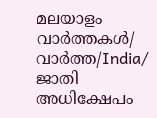മലയാളം വാർത്തകൾ/ വാർത്ത/India/
ജാതി അധിക്ഷേപം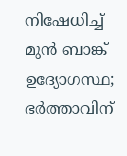നിഷേധിച്ച് മുൻ ബാങ്ക് ഉദ്യോഗസ്ഥ; ഭർത്താവിന്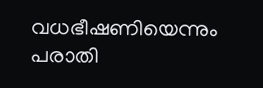വധഭീഷണിയെന്നും പരാതി